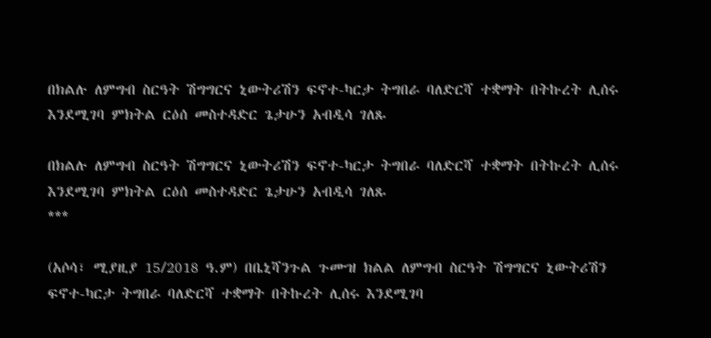በክልሉ ለምግብ ስርዓት ሽግግርና ኒውትሪሽን ፍኖተ-ካርታ ትግበራ ባለድርሻ ተቋማት በትኩረት ሊሰሩ እንደሚገባ ምክትል ርዕሰ መስተዳድር ጌታሁን አብዲሳ ገለጹ

በክልሉ ለምግብ ስርዓት ሽግግርና ኒውትሪሽን ፍኖተ-ካርታ ትግበራ ባለድርሻ ተቋማት በትኩረት ሊሰሩ እንደሚገባ ምክትል ርዕሰ መስተዳድር ጌታሁን አብዲሳ ገለጹ
***

(አሶሳ፣ ሚያዚያ 15/2018 ዓ.ም) በቤኒሻንጉል ጉሙዝ ክልል ለምግብ ስርዓት ሽግግርና ኒውትሪሽን ፍኖተ-ካርታ ትግበራ ባለድርሻ ተቋማት በትኩረት ሊሰሩ እንደሚገባ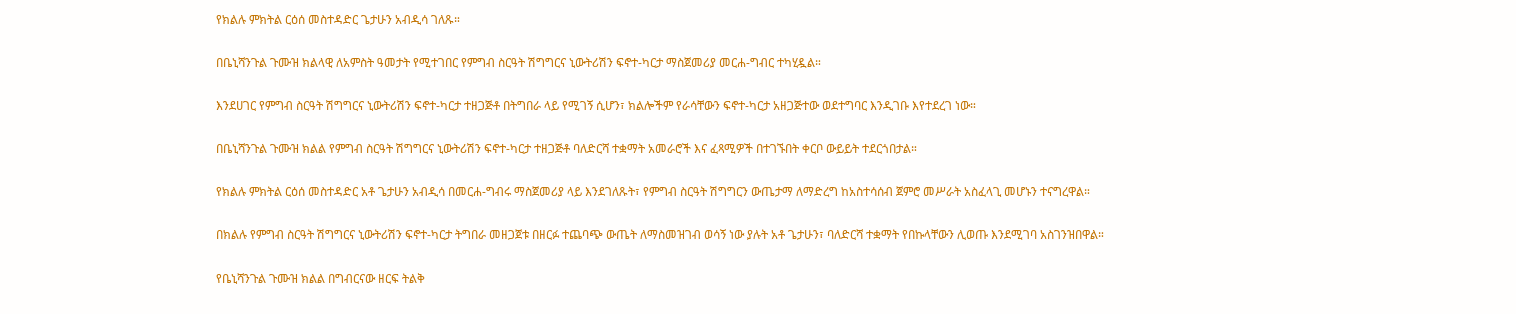የክልሉ ምክትል ርዕሰ መስተዳድር ጌታሁን አብዲሳ ገለጹ።

በቤኒሻንጉል ጉሙዝ ክልላዊ ለአምስት ዓመታት የሚተገበር የምግብ ስርዓት ሽግግርና ኒውትሪሽን ፍኖተ-ካርታ ማስጀመሪያ መርሐ-ግብር ተካሂዷል።

እንደሀገር የምግብ ስርዓት ሽግግርና ኒውትሪሽን ፍኖተ-ካርታ ተዘጋጅቶ በትግበራ ላይ የሚገኝ ሲሆን፣ ክልሎችም የራሳቸውን ፍኖተ-ካርታ አዘጋጅተው ወደተግባር እንዲገቡ እየተደረገ ነው።

በቤኒሻንጉል ጉሙዝ ክልል የምግብ ስርዓት ሽግግርና ኒውትሪሽን ፍኖተ-ካርታ ተዘጋጅቶ ባለድርሻ ተቋማት አመራሮች እና ፈጻሚዎች በተገኙበት ቀርቦ ውይይት ተደርጎበታል።

የክልሉ ምክትል ርዕሰ መስተዳድር አቶ ጌታሁን አብዲሳ በመርሐ-ግብሩ ማስጀመሪያ ላይ እንደገለጹት፣ የምግብ ስርዓት ሽግግርን ውጤታማ ለማድረግ ከአስተሳሰብ ጀምሮ መሥራት አስፈላጊ መሆኑን ተናግረዋል።

በክልሉ የምግብ ስርዓት ሽግግርና ኒውትሪሽን ፍኖተ-ካርታ ትግበራ መዘጋጀቱ በዘርፉ ተጨባጭ ውጤት ለማስመዝገብ ወሳኝ ነው ያሉት አቶ ጌታሁን፣ ባለድርሻ ተቋማት የበኩላቸውን ሊወጡ እንደሚገባ አስገንዝበዋል።

የቤኒሻንጉል ጉሙዝ ክልል በግብርናው ዘርፍ ትልቅ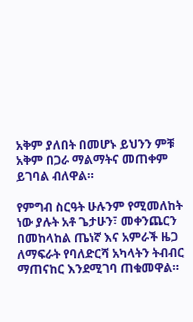አቅም ያለበት በመሆኑ ይህንን ምቹ አቅም በጋራ ማልማትና መጠቀም ይገባል ብለዋል።

የምግብ ስርዓት ሁሉንም የሚመለከት ነው ያሉት አቶ ጌታሁን፣ መቀንጨርን በመከላከል ጤነኛ እና አምራች ዜጋ ለማፍራት የባለድርሻ አካላትን ትብብር ማጠናከር እንደሚገባ ጠቁመዋል።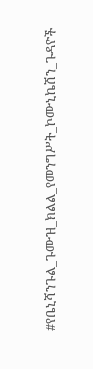#የቤኒሻንጉል_ጉሙዝ_ክልል_የመንግሥት_ኮሙኒኬሽን_ጉዳዮች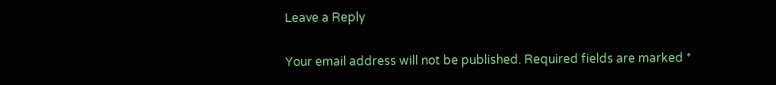Leave a Reply

Your email address will not be published. Required fields are marked *